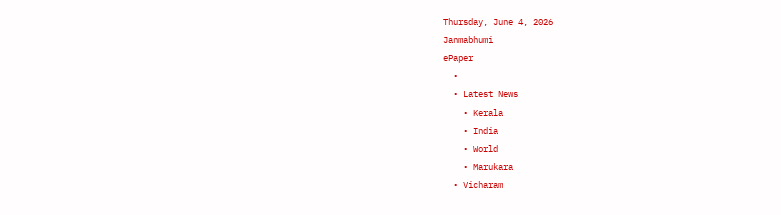Thursday, June 4, 2026
Janmabhumi
ePaper
  •
  • Latest News
    • Kerala
    • India
    • World
    • Marukara
  • Vicharam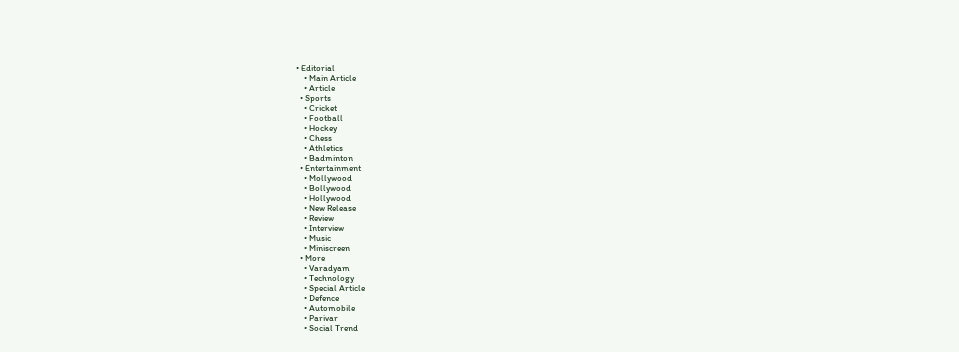• Editorial
    • Main Article
    • Article
  • Sports
    • Cricket
    • Football
    • Hockey
    • Chess
    • Athletics
    • Badminton
  • Entertainment
    • Mollywood
    • Bollywood
    • Hollywood
    • New Release
    • Review
    • Interview
    • Music
    • Miniscreen
  • More
    • Varadyam
    • Technology
    • Special Article
    • Defence
    • Automobile
    • Parivar
    • Social Trend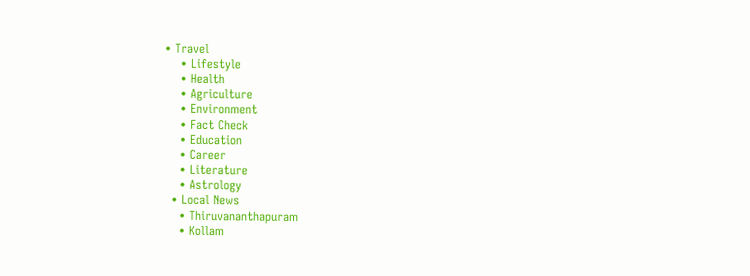• Travel
    • Lifestyle
    • Health
    • Agriculture
    • Environment
    • Fact Check
    • Education
    • Career
    • Literature
    • Astrology
  • Local News
    • Thiruvananthapuram
    • Kollam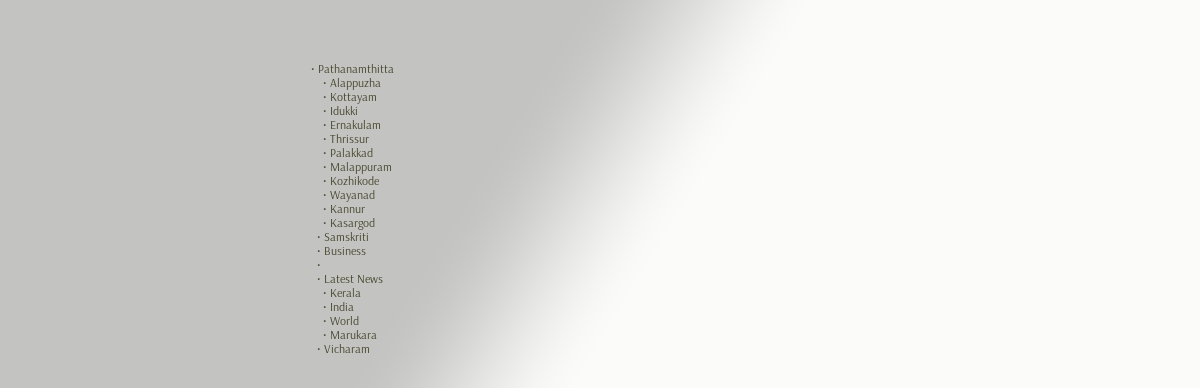• Pathanamthitta
    • Alappuzha
    • Kottayam
    • Idukki
    • Ernakulam
    • Thrissur
    • Palakkad
    • Malappuram
    • Kozhikode
    • Wayanad
    • Kannur
    • Kasargod
  • Samskriti
  • Business
  •
  • Latest News
    • Kerala
    • India
    • World
    • Marukara
  • Vicharam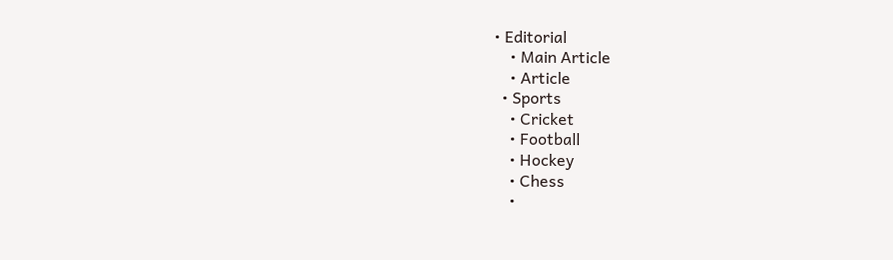• Editorial
    • Main Article
    • Article
  • Sports
    • Cricket
    • Football
    • Hockey
    • Chess
    •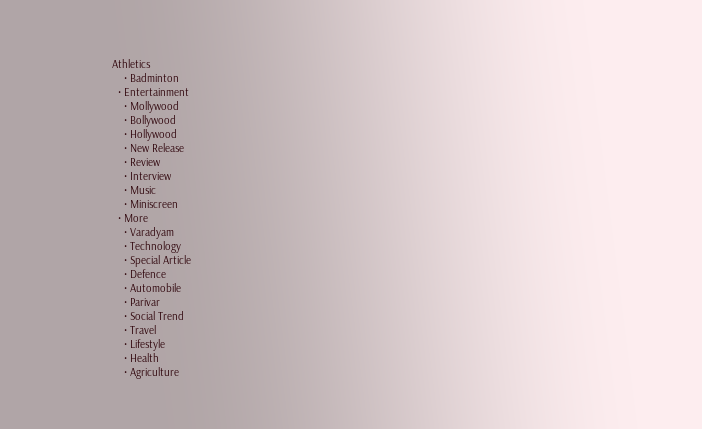Athletics
    • Badminton
  • Entertainment
    • Mollywood
    • Bollywood
    • Hollywood
    • New Release
    • Review
    • Interview
    • Music
    • Miniscreen
  • More
    • Varadyam
    • Technology
    • Special Article
    • Defence
    • Automobile
    • Parivar
    • Social Trend
    • Travel
    • Lifestyle
    • Health
    • Agriculture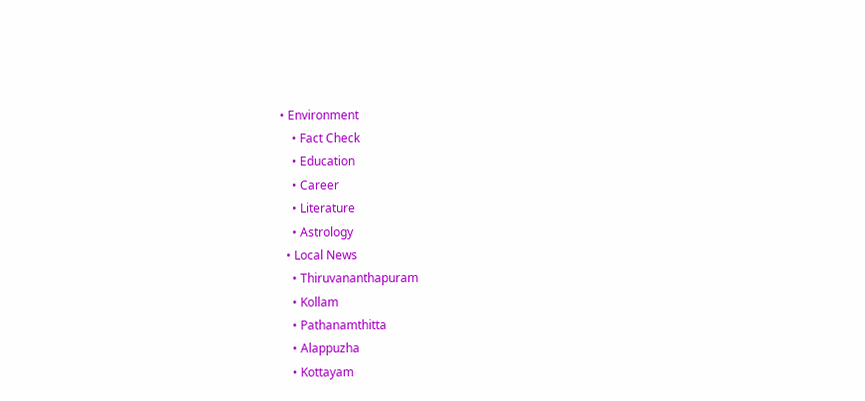• Environment
    • Fact Check
    • Education
    • Career
    • Literature
    • Astrology
  • Local News
    • Thiruvananthapuram
    • Kollam
    • Pathanamthitta
    • Alappuzha
    • Kottayam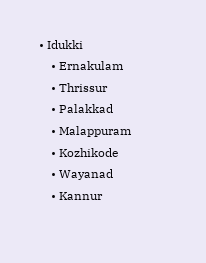• Idukki
    • Ernakulam
    • Thrissur
    • Palakkad
    • Malappuram
    • Kozhikode
    • Wayanad
    • Kannur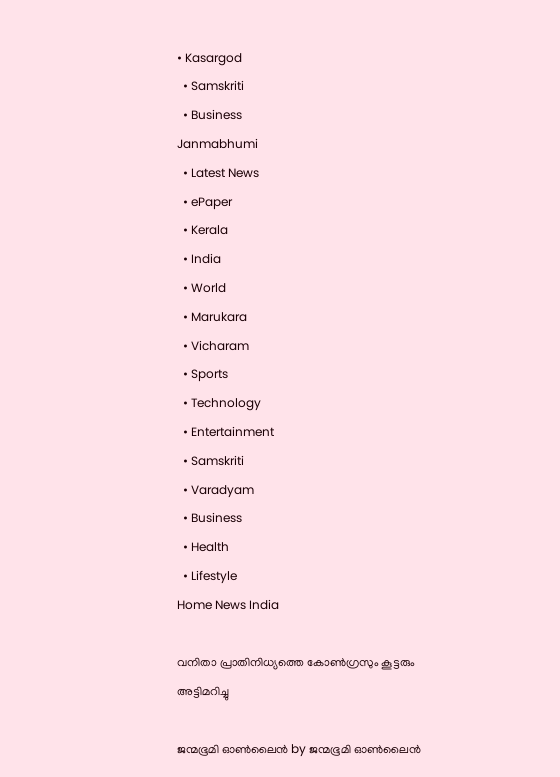• Kasargod
  • Samskriti
  • Business
Janmabhumi
  • Latest News
  • ePaper
  • Kerala
  • India
  • World
  • Marukara
  • Vicharam
  • Sports
  • Technology
  • Entertainment
  • Samskriti
  • Varadyam
  • Business
  • Health
  • Lifestyle
Home News India

വനിതാ പ്രാതിനിധ്യത്തെ കോണ്‍ഗ്രസും കൂട്ടരും അട്ടിമറിച്ചു

ജന്മഭൂമി ഓണ്‍ലൈന്‍ by ജന്മഭൂമി ഓണ്‍ലൈന്‍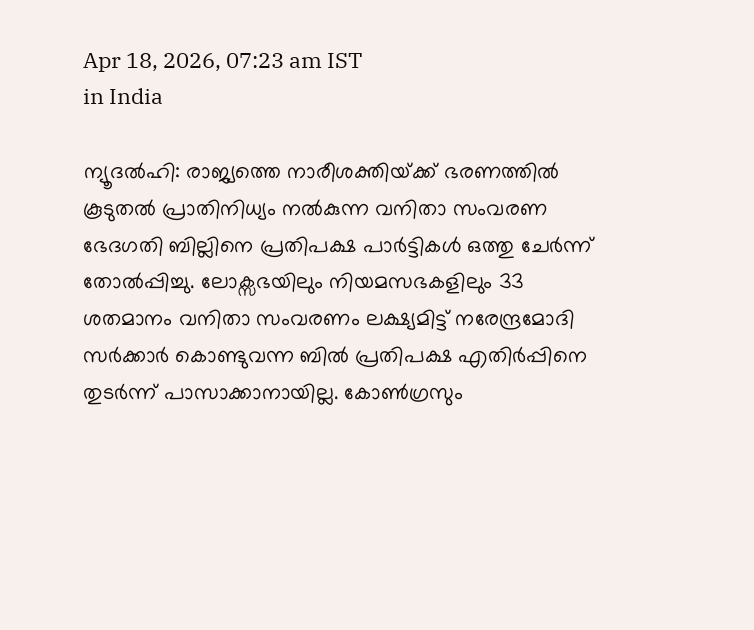Apr 18, 2026, 07:23 am IST
in India

ന്യൂദല്‍ഹി: രാജ്യത്തെ നാരീശക്തിയ്‌ക്ക് ഭരണത്തില്‍ കൂടുതല്‍ പ്രാതിനിധ്യം നല്‍കുന്ന വനിതാ സംവരണ ഭേദഗതി ബില്ലിനെ പ്രതിപക്ഷ പാര്‍ട്ടികള്‍ ഒത്തു ചേര്‍ന്ന് തോല്‍പ്പിച്ചു. ലോക്സഭയിലും നിയമസഭകളിലും 33 ശതമാനം വനിതാ സംവരണം ലക്ഷ്യമിട്ട് നരേന്ദ്രമോദി സര്‍ക്കാര്‍ കൊണ്ടുവന്ന ബില്‍ പ്രതിപക്ഷ എതിര്‍പ്പിനെ തുടര്‍ന്ന് പാസാക്കാനായില്ല. കോണ്‍ഗ്രസും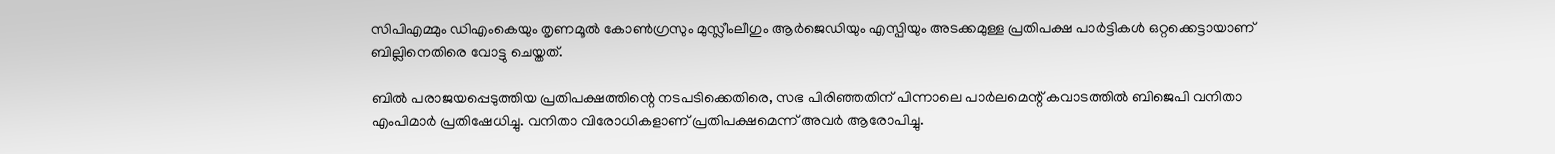സിപിഎമ്മും ഡിഎംകെയും തൃണമൂല്‍ കോണ്‍ഗ്രസും മുസ്ലീംലീഗും ആര്‍ജെഡിയും എസ്പിയും അടക്കമുള്ള പ്രതിപക്ഷ പാര്‍ട്ടികള്‍ ഒറ്റക്കെട്ടായാണ് ബില്ലിനെതിരെ വോട്ടു ചെയ്തത്.

ബില്‍ പരാജയപ്പെടുത്തിയ പ്രതിപക്ഷത്തിന്റെ നടപടിക്കെതിരെ, സഭ പിരിഞ്ഞതിന് പിന്നാലെ പാര്‍ലമെന്റ് കവാടത്തില്‍ ബിജെപി വനിതാ എംപിമാര്‍ പ്രതിഷേധിച്ചു. വനിതാ വിരോധികളാണ് പ്രതിപക്ഷമെന്ന് അവര്‍ ആരോപിച്ചു.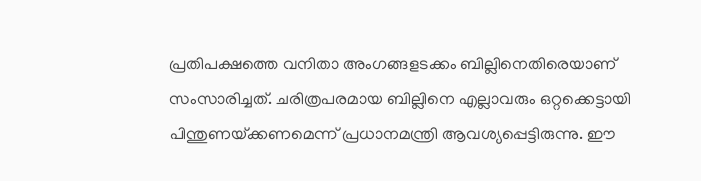പ്രതിപക്ഷത്തെ വനിതാ അംഗങ്ങളടക്കം ബില്ലിനെതിരെയാണ് സംസാരിച്ചത്. ചരിത്രപരമായ ബില്ലിനെ എല്ലാവരും ഒറ്റക്കെട്ടായി പിന്തുണയ്‌ക്കണമെന്ന് പ്രധാനമന്ത്രി ആവശ്യപ്പെട്ടിരുന്നു. ഈ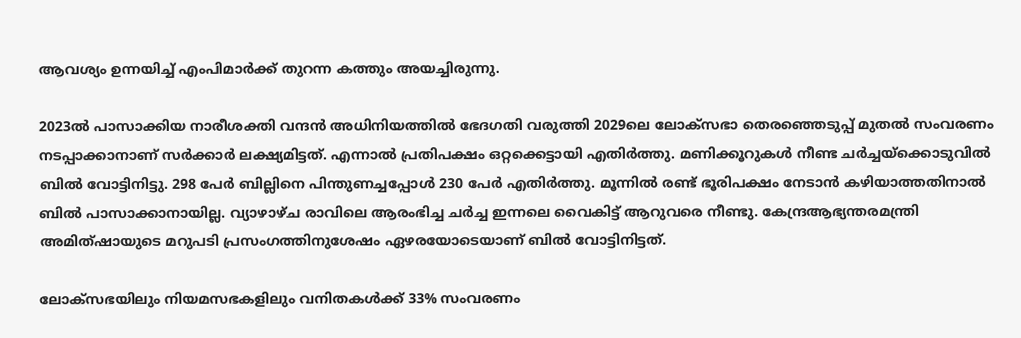ആവശ്യം ഉന്നയിച്ച് എംപിമാര്‍ക്ക് തുറന്ന കത്തും അയച്ചിരുന്നു.

2023ല്‍ പാസാക്കിയ നാരീശക്തി വന്ദന്‍ അധിനിയത്തില്‍ ഭേദഗതി വരുത്തി 2029ലെ ലോക്സഭാ തെരഞ്ഞെടുപ്പ് മുതല്‍ സംവരണം നടപ്പാക്കാനാണ് സര്‍ക്കാര്‍ ലക്ഷ്യമിട്ടത്. എന്നാല്‍ പ്രതിപക്ഷം ഒറ്റക്കെട്ടായി എതിര്‍ത്തു. മണിക്കൂറുകള്‍ നീണ്ട ചര്‍ച്ചയ്‌ക്കൊടുവില്‍ ബില്‍ വോട്ടിനിട്ടു. 298 പേര്‍ ബില്ലിനെ പിന്തുണച്ചപ്പോള്‍ 230 പേര്‍ എതിര്‍ത്തു. മൂന്നില്‍ രണ്ട് ഭൂരിപക്ഷം നേടാന്‍ കഴിയാത്തതിനാല്‍ ബില്‍ പാസാക്കാനായില്ല. വ്യാഴാഴ്ച രാവിലെ ആരംഭിച്ച ചര്‍ച്ച ഇന്നലെ വൈകിട്ട് ആറുവരെ നീണ്ടു. കേന്ദ്രആഭ്യന്തരമന്ത്രി അമിത്ഷായുടെ മറുപടി പ്രസംഗത്തിനുശേഷം ഏഴരയോടെയാണ് ബില്‍ വോട്ടിനിട്ടത്.

ലോക്സഭയിലും നിയമസഭകളിലും വനിതകള്‍ക്ക് 33% സംവരണം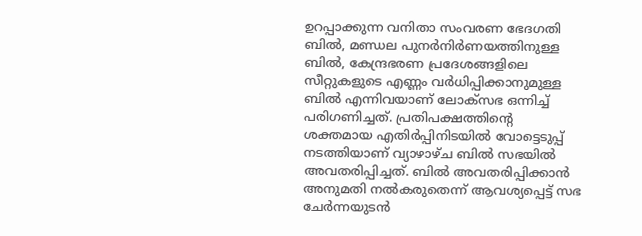ഉറപ്പാക്കുന്ന വനിതാ സംവരണ ഭേദഗതി ബില്‍, മണ്ഡല പുനര്‍നിര്‍ണയത്തിനുള്ള ബില്‍, കേന്ദ്രഭരണ പ്രദേശങ്ങളിലെ സീറ്റുകളുടെ എണ്ണം വര്‍ധിപ്പിക്കാനുമുള്ള ബില്‍ എന്നിവയാണ് ലോക്സഭ ഒന്നിച്ച് പരിഗണിച്ചത്. പ്രതിപക്ഷത്തിന്റെ ശക്തമായ എതിര്‍പ്പിനിടയില്‍ വോട്ടെടുപ്പ് നടത്തിയാണ് വ്യാഴാഴ്ച ബില്‍ സഭയില്‍ അവതരിപ്പിച്ചത്. ബില്‍ അവതരിപ്പിക്കാന്‍ അനുമതി നല്‍കരുതെന്ന് ആവശ്യപ്പെട്ട് സഭ ചേര്‍ന്നയുടന്‍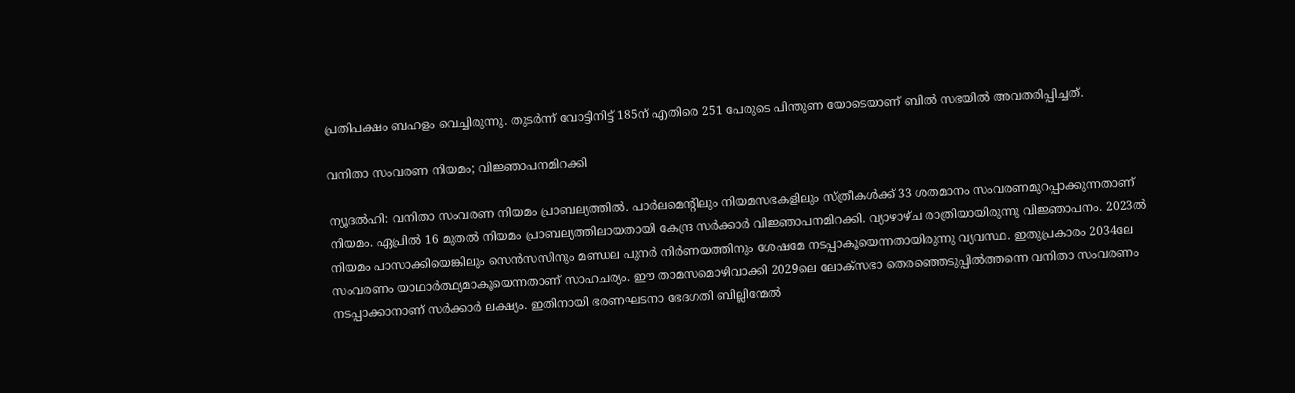പ്രതിപക്ഷം ബഹളം വെച്ചിരുന്നു. തുടര്‍ന്ന് വോട്ടിനിട്ട് 185ന് എതിരെ 251 പേരുടെ പിന്തുണ യോടെയാണ് ബില്‍ സഭയില്‍ അവതരിപ്പിച്ചത്.

വനിതാ സംവരണ നിയമം; വിജ്ഞാപനമിറക്കി

ന്യൂദല്‍ഹി: വനിതാ സംവരണ നിയമം പ്രാബല്യത്തില്‍. പാര്‍ലമെന്റിലും നിയമസഭകളിലും സ്ത്രീകള്‍ക്ക് 33 ശതമാനം സംവരണമുറപ്പാക്കുന്നതാണ് നിയമം. ഏപ്രില്‍ 16 മുതല്‍ നിയമം പ്രാബല്യത്തിലായതായി കേന്ദ്ര സര്‍ക്കാര്‍ വിജ്ഞാപനമിറക്കി. വ്യാഴാഴ്ച രാത്രിയായിരുന്നു വിജ്ഞാപനം. 2023ല്‍ നിയമം പാസാക്കിയെങ്കിലും സെന്‍സസിനും മണ്ഡല പുനര്‍ നിര്‍ണയത്തിനും ശേഷമേ നടപ്പാകൂയെന്നതായിരുന്നു വ്യവസ്ഥ. ഇതുപ്രകാരം 2034ലേ സംവരണം യാഥാര്‍ത്ഥ്യമാകൂയെന്നതാണ് സാഹചര്യം. ഈ താമസമൊഴിവാക്കി 2029ലെ ലോക്സഭാ തെരഞ്ഞെടുപ്പില്‍ത്തന്നെ വനിതാ സംവരണം നടപ്പാക്കാനാണ് സര്‍ക്കാര്‍ ലക്ഷ്യം. ഇതിനായി ഭരണഘടനാ ഭേദഗതി ബില്ലിന്മേല്‍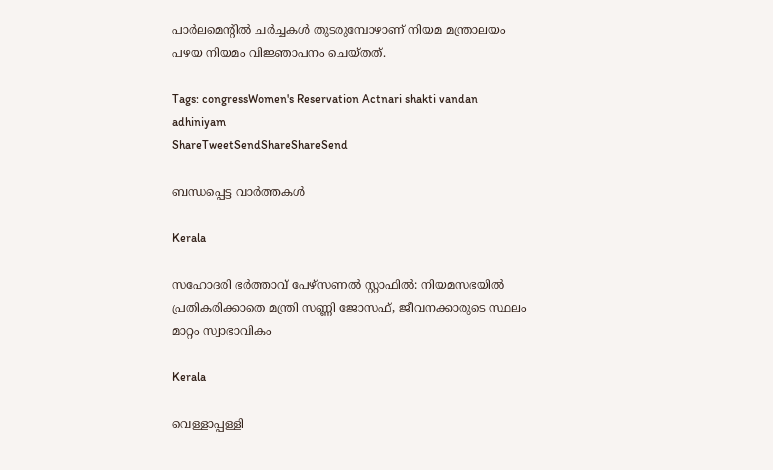പാര്‍ലമെന്റില്‍ ചര്‍ച്ചകള്‍ തുടരുമ്പോഴാണ് നിയമ മന്ത്രാലയം പഴയ നിയമം വിജ്ഞാപനം ചെയ്തത്.

Tags: congressWomen's Reservation Actnari shakti vandan adhiniyam
ShareTweetSendShareShareSend

ബന്ധപ്പെട്ട വാര്‍ത്തകള്‍

Kerala

സഹോദരി ഭര്‍ത്താവ് പേഴ്‌സണല്‍ സ്റ്റാഫില്‍: നിയമസഭയില്‍ പ്രതികരിക്കാതെ മന്ത്രി സണ്ണി ജോസഫ്, ജീവനക്കാരുടെ സ്ഥലം മാറ്റം സ്വാഭാവികം

Kerala

വെള്ളാപ്പള്ളി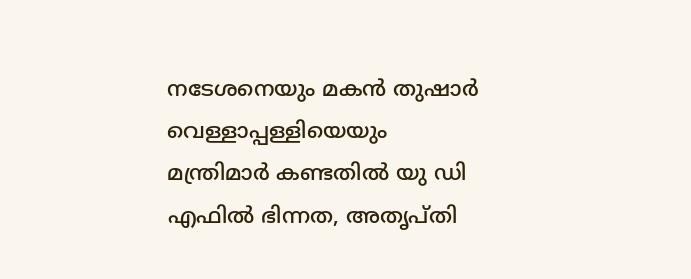നടേശനെയും മകന്‍ തുഷാര്‍ വെള്ളാപ്പള്ളിയെയും മന്ത്രിമാര്‍ കണ്ടതില്‍ യു ഡി എഫില്‍ ഭിന്നത, അതൃപ്തി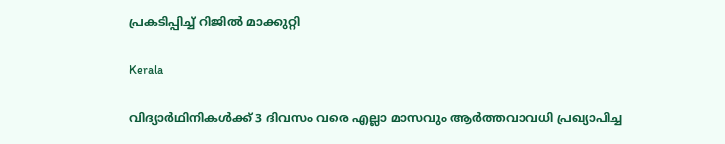പ്രകടിപ്പിച്ച് റിജില്‍ മാക്കുറ്റി

Kerala

വിദ്യാർഥിനികൾക്ക് 3 ദിവസം വരെ എല്ലാ മാസവും ആർത്തവാവധി പ്രഖ്യാപിച്ച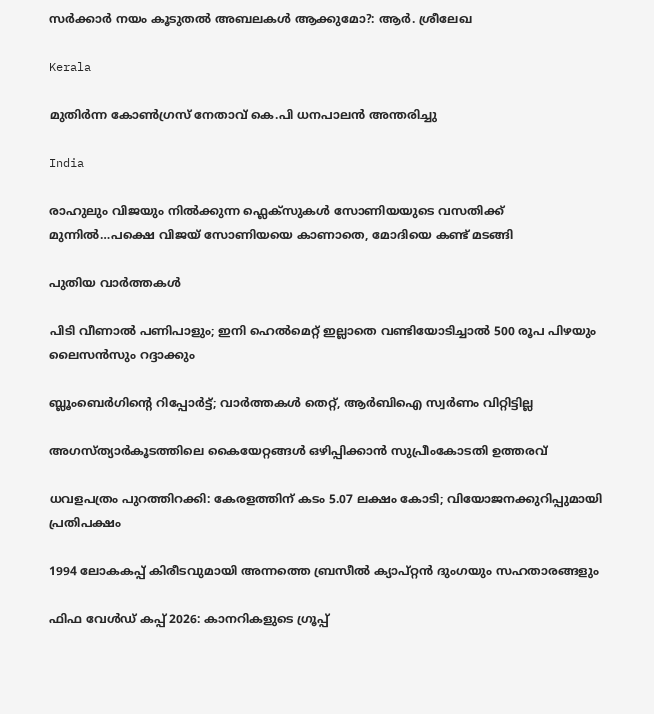സർക്കാർ നയം കൂടുതൽ അബലകൾ ആക്കുമോ?: ആര്‍. ശ്രീലേഖ

Kerala

മുതിർന്ന കോൺഗ്രസ് നേതാവ് കെ.പി ധനപാലൻ അന്തരിച്ചു

India

രാഹുലും വിജയും നില്‍ക്കുന്ന ഫ്ലെക്സുകള്‍ സോണിയയുടെ വസതിക്ക് മുന്നില്‍…പക്ഷെ വിജയ് സോണിയയെ കാണാതെ, മോദിയെ കണ്ട് മടങ്ങി

പുതിയ വാര്‍ത്തകള്‍

പിടി വീണാല്‍ പണിപാളും; ഇനി ഹെല്‍മെറ്റ് ഇല്ലാതെ വണ്ടിയോടിച്ചാല്‍ 500 രൂപ പിഴയും ലൈസന്‍സും റദ്ദാക്കും

ബ്ലൂംബെര്‍ഗിന്റെ റിപ്പോര്‍ട്ട്; വാര്‍ത്തകള്‍ തെറ്റ്, ആര്‍ബിഐ സ്വര്‍ണം വിറ്റിട്ടില്ല

അഗസ്ത്യാര്‍കൂടത്തിലെ കൈയേറ്റങ്ങള്‍ ഒഴിപ്പിക്കാന്‍ സുപ്രീംകോടതി ഉത്തരവ്

ധവളപത്രം പുറത്തിറക്കി: കേരളത്തിന് കടം 5.07 ലക്ഷം കോടി; വിയോജനക്കുറിപ്പുമായി പ്രതിപക്ഷം

1994 ലോകകപ്പ് കിരീടവുമായി അന്നത്തെ ബ്രസീല്‍ ക്യാപ്റ്റന്‍ ദുംഗയും സഹതാരങ്ങളും

ഫിഫ വേള്‍ഡ് കപ്പ് 2026: കാനറികളുടെ ഗ്രൂപ്പ്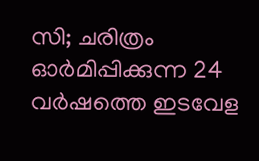സി; ചരിത്രം ഓര്‍മിപ്പിക്കുന്ന 24 വര്‍ഷത്തെ ഇടവേള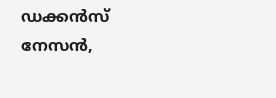ഡക്കന്‍സ് നേസന്‍,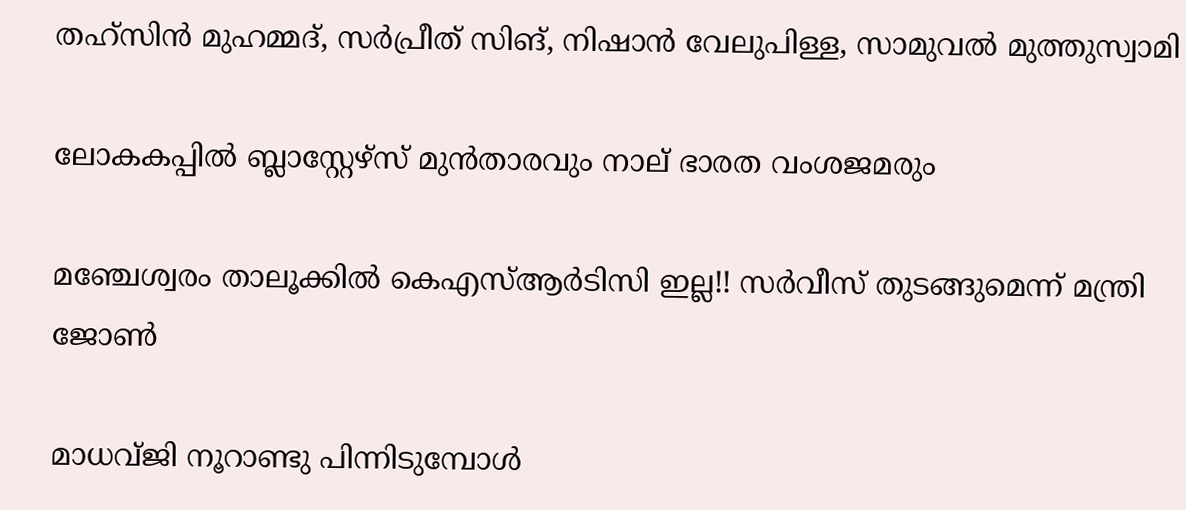തഹ്‌സിന്‍ മുഹമ്മദ്, സര്‍പ്രീത് സിങ്, നിഷാന്‍ വേലുപിള്ള, സാമുവല്‍ മുത്തുസ്വാമി

ലോകകപ്പില്‍ ബ്ലാസ്റ്റേഴ്‌സ് മുന്‍താരവും നാല് ഭാരത വംശജമരും

മഞ്ചേശ്വരം താലൂക്കിൽ കെഎസ്ആർടിസി ഇല്ല!! സർവീസ് തുടങ്ങുമെന്ന് മന്ത്രി ജോൺ

മാധവ്ജി നൂറാണ്ടു പിന്നിടുമ്പോള്‍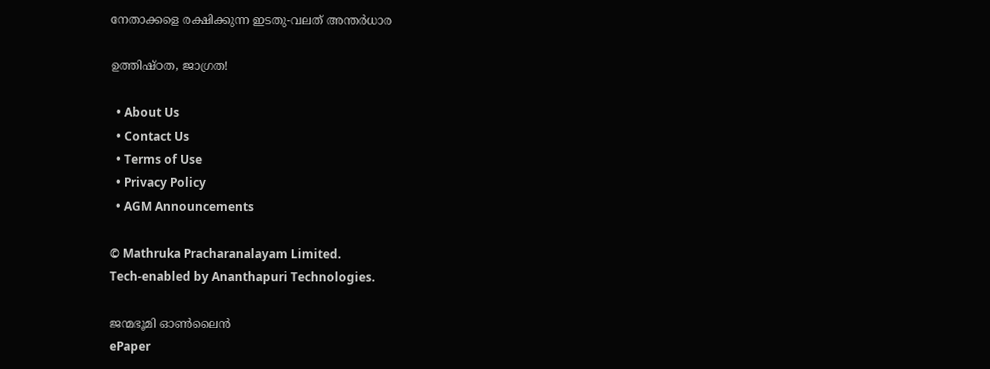നേതാക്കളെ രക്ഷിക്കുന്ന ഇടതു-വലത് അന്തര്‍ധാര

ഉത്തിഷ്ഠത, ജാഗ്രത!

  • About Us
  • Contact Us
  • Terms of Use
  • Privacy Policy
  • AGM Announcements

© Mathruka Pracharanalayam Limited.
Tech-enabled by Ananthapuri Technologies.

ജന്മഭൂമി ഓണ്‍ലൈന്‍
ePaper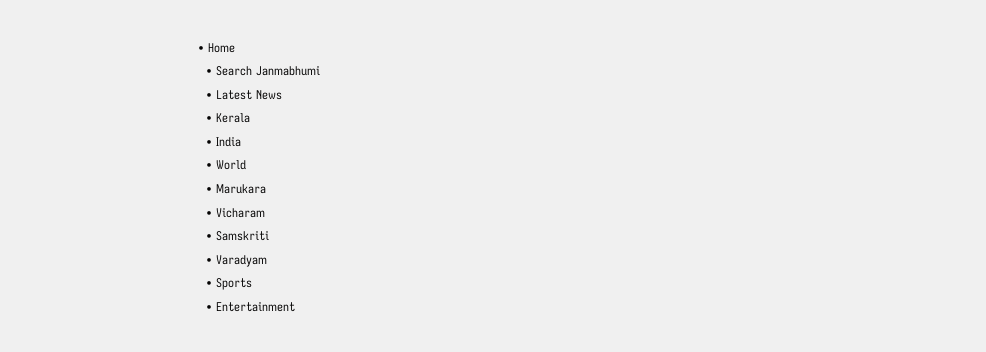• Home
  • Search Janmabhumi
  • Latest News
  • Kerala
  • India
  • World
  • Marukara
  • Vicharam
  • Samskriti
  • Varadyam
  • Sports
  • Entertainment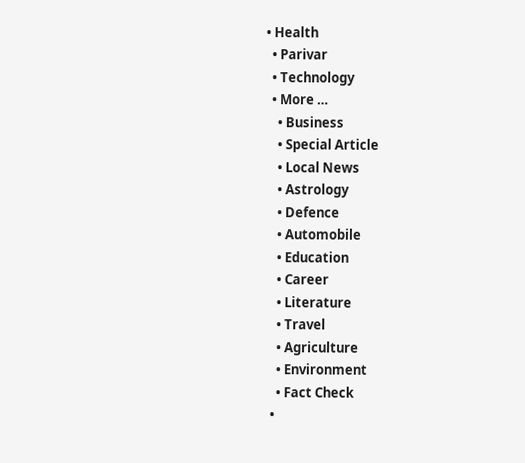• Health
  • Parivar
  • Technology
  • More …
    • Business
    • Special Article
    • Local News
    • Astrology
    • Defence
    • Automobile
    • Education
    • Career
    • Literature
    • Travel
    • Agriculture
    • Environment
    • Fact Check
  •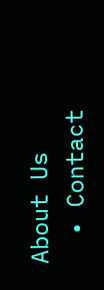About Us
  • Contact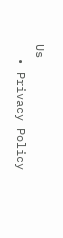Us
  • Privacy Policy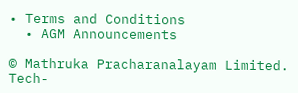• Terms and Conditions
  • AGM Announcements

© Mathruka Pracharanalayam Limited.
Tech-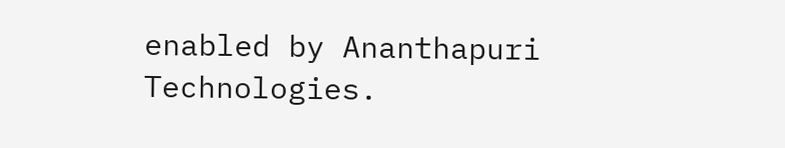enabled by Ananthapuri Technologies.